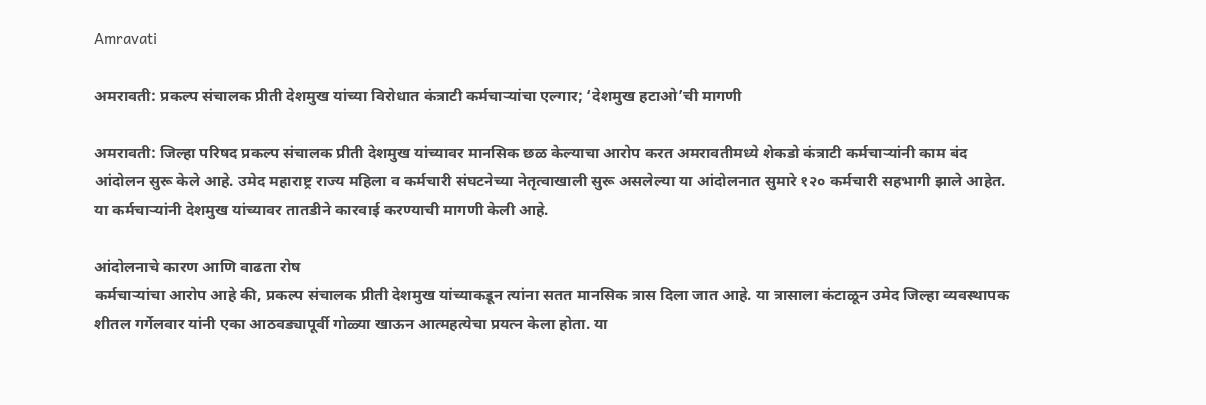Amravati

अमरावती: प्रकल्प संचालक प्रीती देशमुख यांच्या विरोधात कंत्राटी कर्मचाऱ्यांचा एल्गार; ‘देशमुख हटाओ’ची मागणी

अमरावती: जिल्हा परिषद प्रकल्प संचालक प्रीती देशमुख यांच्यावर मानसिक छळ केल्याचा आरोप करत अमरावतीमध्ये शेकडो कंत्राटी कर्मचाऱ्यांनी काम बंद आंदोलन सुरू केले आहे. उमेद महाराष्ट्र राज्य महिला व कर्मचारी संघटनेच्या नेतृत्वाखाली सुरू असलेल्या या आंदोलनात सुमारे १२० कर्मचारी सहभागी झाले आहेत. या कर्मचाऱ्यांनी देशमुख यांच्यावर तातडीने कारवाई करण्याची मागणी केली आहे.

आंदोलनाचे कारण आणि वाढता रोष
कर्मचाऱ्यांचा आरोप आहे की, प्रकल्प संचालक प्रीती देशमुख यांच्याकडून त्यांना सतत मानसिक त्रास दिला जात आहे. या त्रासाला कंटाळून उमेद जिल्हा व्यवस्थापक शीतल गर्गेलवार यांनी एका आठवड्यापूर्वी गोळ्या खाऊन आत्महत्येचा प्रयत्न केला होता. या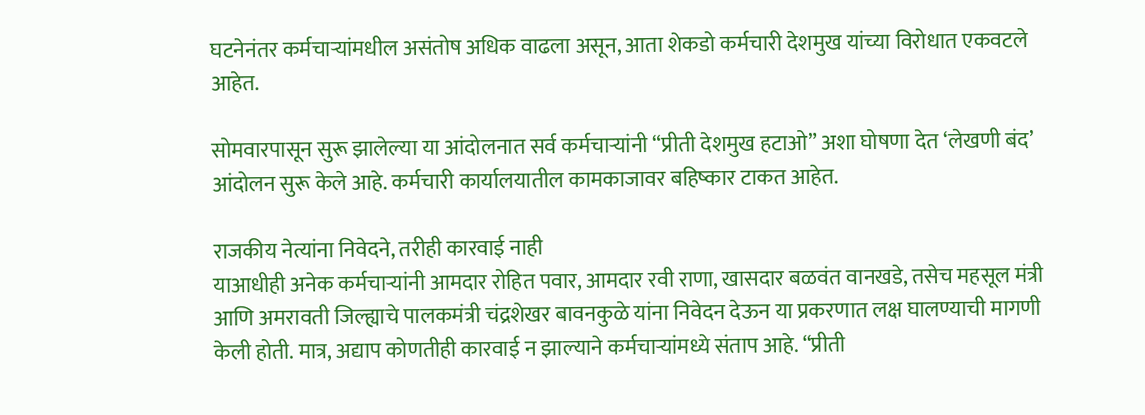घटनेनंतर कर्मचाऱ्यांमधील असंतोष अधिक वाढला असून, आता शेकडो कर्मचारी देशमुख यांच्या विरोधात एकवटले आहेत.

सोमवारपासून सुरू झालेल्या या आंदोलनात सर्व कर्मचाऱ्यांनी “प्रीती देशमुख हटाओ” अशा घोषणा देत ‘लेखणी बंद’ आंदोलन सुरू केले आहे. कर्मचारी कार्यालयातील कामकाजावर बहिष्कार टाकत आहेत.

राजकीय नेत्यांना निवेदने, तरीही कारवाई नाही
याआधीही अनेक कर्मचाऱ्यांनी आमदार रोहित पवार, आमदार रवी राणा, खासदार बळवंत वानखडे, तसेच महसूल मंत्री आणि अमरावती जिल्ह्याचे पालकमंत्री चंद्रशेखर बावनकुळे यांना निवेदन देऊन या प्रकरणात लक्ष घालण्याची मागणी केली होती. मात्र, अद्याप कोणतीही कारवाई न झाल्याने कर्मचाऱ्यांमध्ये संताप आहे. “प्रीती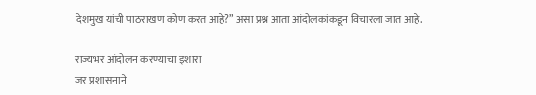देशमुख यांची पाठराखण कोण करत आहे?” असा प्रश्न आता आंदोलकांकडून विचारला जात आहे.

राज्यभर आंदोलन करण्याचा इशारा
जर प्रशासनाने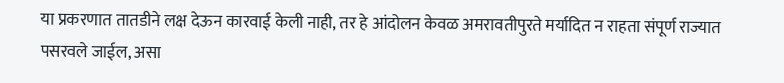या प्रकरणात तातडीने लक्ष देऊन कारवाई केली नाही, तर हे आंदोलन केवळ अमरावतीपुरते मर्यादित न राहता संपूर्ण राज्यात पसरवले जाईल, असा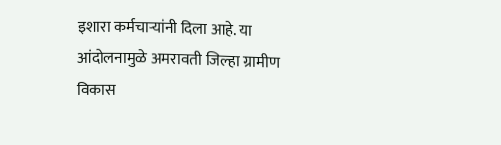इशारा कर्मचाऱ्यांनी दिला आहे. या आंदोलनामुळे अमरावती जिल्हा ग्रामीण विकास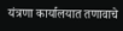यंत्रणा कार्यालयात तणावाचे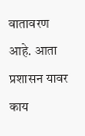वातावरण आहे. आता प्रशासन यावर काय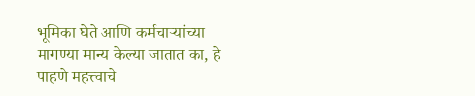भूमिका घेते आणि कर्मचाऱ्यांच्या मागण्या मान्य केल्या जातात का, हे पाहणे महत्त्वाचे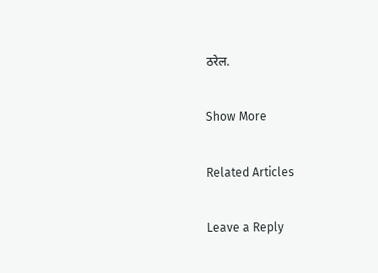ठरेल.

Show More

Related Articles

Leave a Reply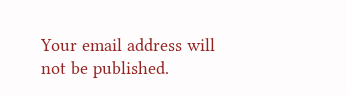Your email address will not be published.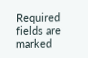Required fields are marked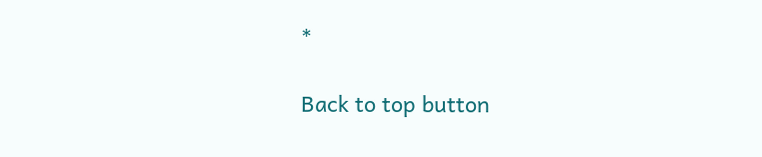*

Back to top button